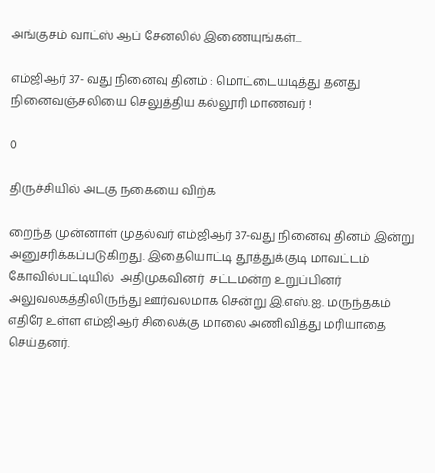அங்குசம் வாட்ஸ் ஆப் சேனலில் இணையுங்கள்...

எம்ஜிஆர் 37- வது நினைவு தினம் : மொட்டையடித்து தனது நினைவஞ்சலியை செலுத்திய கல்லூரி மாணவர் !

0

திருச்சியில் அடகு நகையை விற்க

றைந்த முன்னாள் முதல்வர் எம்ஜிஆர் 37-வது நினைவு தினம் இன்று அனுசரிக்கப்படுகிறது. இதையொட்டி தூத்துக்குடி மாவட்டம் கோவில்பட்டியில்  அதிமுகவினர்  சட்டமன்ற உறுப்பினர் அலுவலகத்திலிருந்து ஊர்வலமாக சென்று இ.எஸ்.ஐ. மருந்தகம் எதிரே உள்ள எம்ஜிஆர் சிலைக்கு மாலை அணிவித்து மரியாதை செய்தனர்.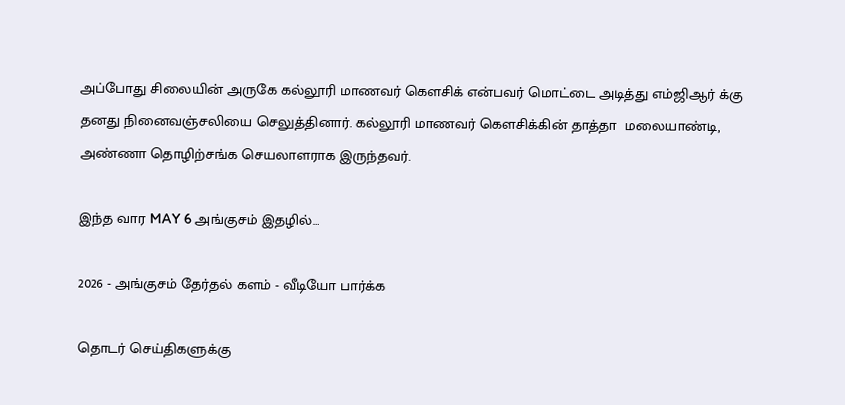அப்போது சிலையின் அருகே கல்லூரி மாணவர் கெளசிக் என்பவர் மொட்டை அடித்து எம்ஜிஆர் க்கு தனது நினைவஞ்சலியை செலுத்தினார். கல்லூரி மாணவர் கௌசிக்கின் தாத்தா  மலையாண்டி, அண்ணா தொழிற்சங்க செயலாளராக இருந்தவர்.

இந்த வார MAY 6 அங்குசம் இதழில்…

2026 - அங்குசம் தேர்தல் களம் - வீடியோ பார்க்க

தொடர் செய்திகளுக்கு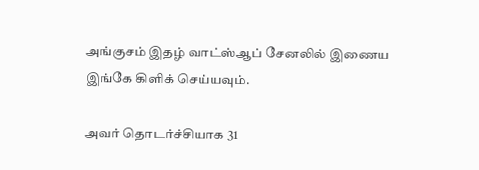அங்குசம் இதழ் வாட்ஸ்ஆப் சேனலில் இணைய இங்கே கிளிக் செய்யவும்.

அவர் தொடர்ச்சியாக 31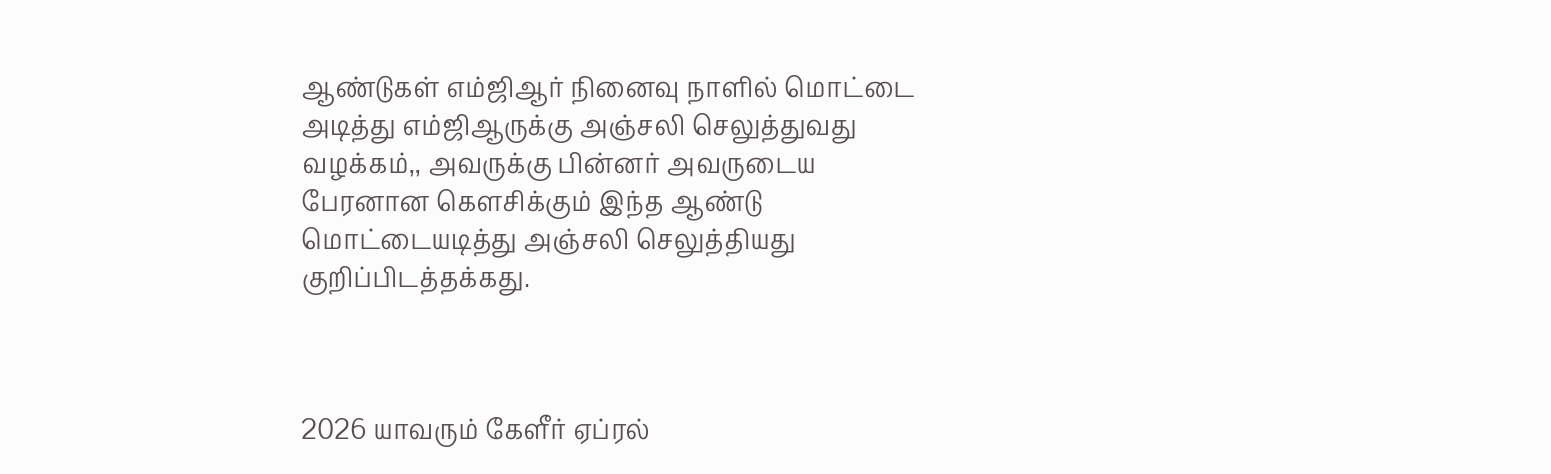ஆண்டுகள் எம்ஜிஆர் நினைவு நாளில் மொட்டை அடித்து எம்ஜிஆருக்கு அஞ்சலி செலுத்துவது வழக்கம்,, அவருக்கு பின்னர் அவருடைய பேரனான கௌசிக்கும் இந்த ஆண்டு மொட்டையடித்து அஞ்சலி செலுத்தியது குறிப்பிடத்தக்கது.



2026 யாவரும் கேளீர் ஏப்ரல்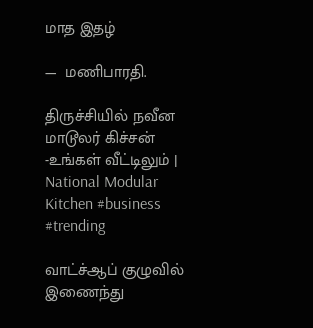மாத இதழ்

—  மணிபாரதி.

திருச்சியில் நவீன மாடூலர் கிச்சன் -உங்கள் வீட்டிலும் | National Modular Kitchen #business #trending

வாட்ச்ஆப் குழுவில் இணைந்து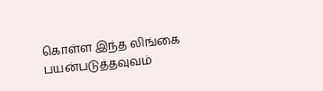கொள்ள இந்த லிங்கை பயன்படுத்தவுவம்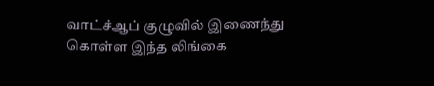வாட்ச்ஆப் குழுவில் இணைந்து கொள்ள இந்த லிங்கை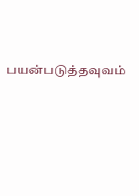பயன்படுத்தவுவம்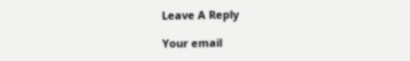Leave A Reply

Your email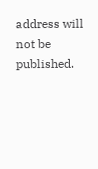address will not be published.